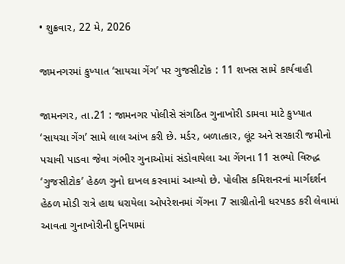• શુક્રવાર, 22 મે, 2026

જામનગરમાં કુખ્યાત ‘સાયચા ગેંગ’ પર ગુજસીટોક : 11 શખસ સામે કાર્યવાહી

જામનગર, તા.21 : જામનગર પોલીસે સંગઠિત ગુનાખોરી ડામવા માટે કુખ્યાત ‘સાયચા ગેંગ’ સામે લાલ આંખ કરી છે. મર્ડર, બળાત્કાર, લૂંટ અને સરકારી જમીનો પચાવી પાડવા જેવા ગંભીર ગુનાઓમાં સંડોવાયેલા આ ગેંગના 11 સભ્યો વિરુદ્ધ ‘ગુજસીટોક’ હેઠળ ગુનો દાખલ કરવામાં આવ્યો છે. પોલીસ કમિશનરનાં માર્ગદર્શન હેઠળ મોડી રાત્રે હાથ ધરાયેલા ઓપરેશનમાં ગેંગના 7 સાગ્રીતોની ધરપકડ કરી લેવામાં આવતા ગુનાખોરીની દુનિયામાં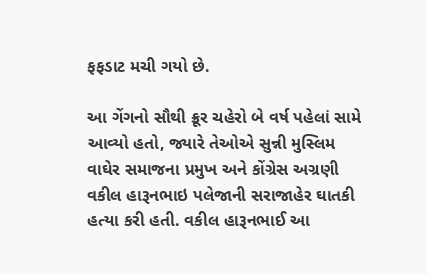ફફડાટ મચી ગયો છે.

આ ગેંગનો સૌથી ક્રૂર ચહેરો બે વર્ષ પહેલાં સામે આવ્યો હતો, જ્યારે તેઓએ સુન્ની મુસ્લિમ વાઘેર સમાજના પ્રમુખ અને કોંગ્રેસ અગ્રણી વકીલ હારૂનભાઇ પલેજાની સરાજાહેર ઘાતકી હત્યા કરી હતી. વકીલ હારૂનભાઈ આ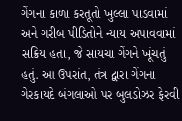ગેંગના કાળા કરતૂતો ખુલ્લા પાડવામાં અને ગરીબ પીડિતોને ન્યાય અપાવવામાં સક્રિય હતા, જે સાયચા ગેંગને ખૂંચતું હતું. આ ઉપરાંત, તંત્ર દ્વારા ગેંગના ગેરકાયદે બંગલાઓ પર બુલડોઝર ફેરવી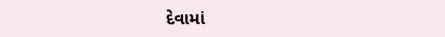દેવામાં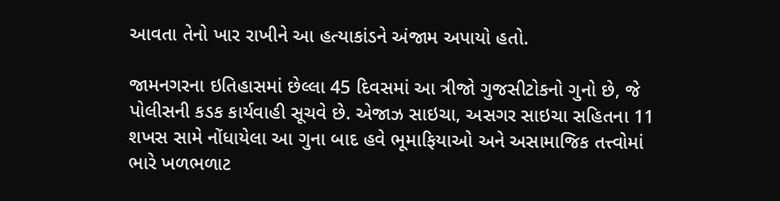આવતા તેનો ખાર રાખીને આ હત્યાકાંડને અંજામ અપાયો હતો.

જામનગરના ઇતિહાસમાં છેલ્લા 45 દિવસમાં આ ત્રીજો ગુજસીટોકનો ગુનો છે, જે પોલીસની કડક કાર્યવાહી સૂચવે છે. એજાઝ સાઇચા, અસગર સાઇચા સહિતના 11 શખસ સામે નોંધાયેલા આ ગુના બાદ હવે ભૂમાફિયાઓ અને અસામાજિક તત્ત્વોમાં ભારે ખળભળાટ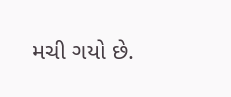મચી ગયો છે.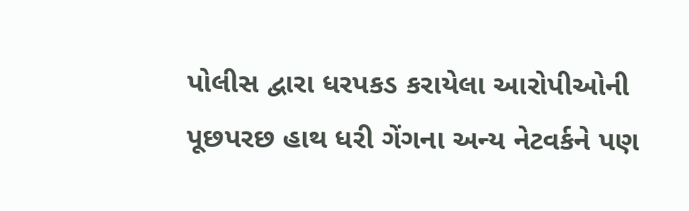પોલીસ દ્વારા ધરપકડ કરાયેલા આરોપીઓની પૂછપરછ હાથ ધરી ગેંગના અન્ય નેટવર્કને પણ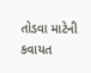તોડવા માટેની કવાયત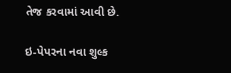તેજ કરવામાં આવી છે.

ઇ-પેપરના નવા શુલ્ક